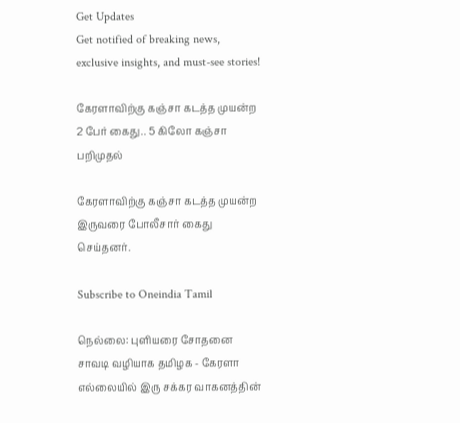Get Updates
Get notified of breaking news, exclusive insights, and must-see stories!

கேரளாவிற்கு கஞ்சா கடத்த முயன்ற 2 பேர் கைது.. 5 கிலோ கஞ்சா பறிமுதல்

கேரளாவிற்கு கஞ்சா கடத்த முயன்ற இருவரை போலீசார் கைது செய்தனர்.

Subscribe to Oneindia Tamil

நெல்லை: புளியரை சோதனை சாவடி வழியாக தமிழக - கேரளா எல்லையில் இரு சக்கர வாகனத்தின்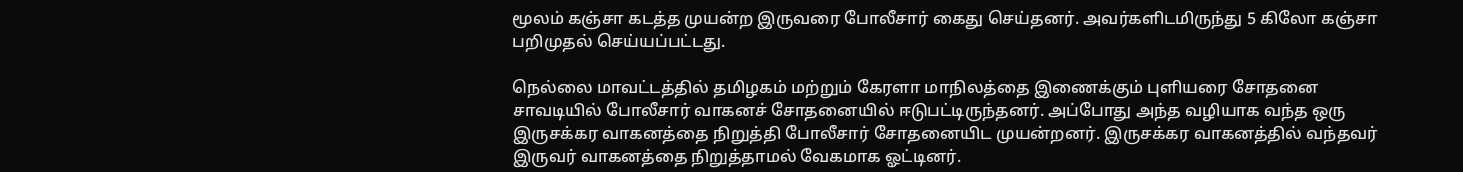மூலம் கஞ்சா கடத்த முயன்ற இருவரை போலீசார் கைது செய்தனர். அவர்களிடமிருந்து 5 கிலோ கஞ்சா பறிமுதல் செய்யப்பட்டது.

நெல்லை மாவட்டத்தில் தமிழகம் மற்றும் கேரளா மாநிலத்தை இணைக்கும் புளியரை சோதனை சாவடியில் போலீசார் வாகனச் சோதனையில் ஈடுபட்டிருந்தனர். அப்போது அந்த வழியாக வந்த ஒரு இருசக்கர வாகனத்தை நிறுத்தி போலீசார் சோதனையிட முயன்றனர். இருசக்கர வாகனத்தில் வந்தவர் இருவர் வாகனத்தை நிறுத்தாமல் வேகமாக ஓட்டினர்.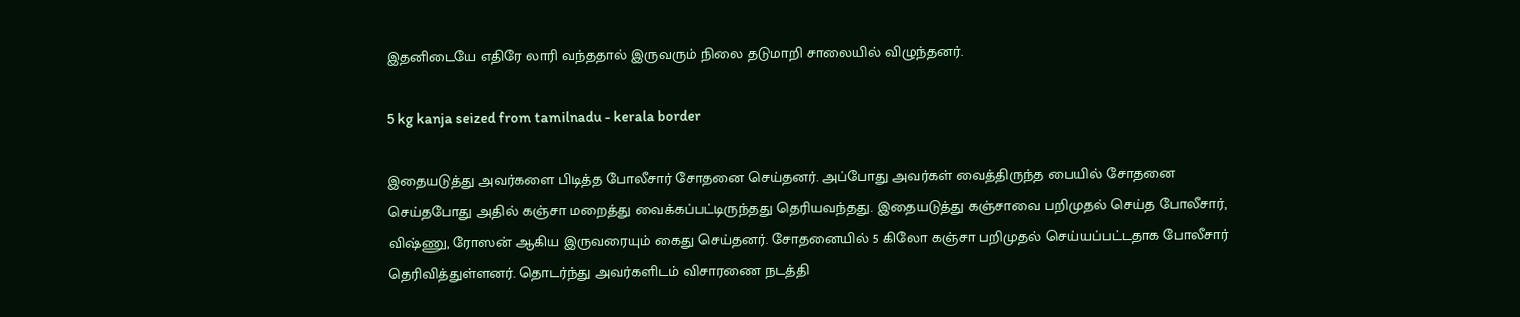இதனிடையே எதிரே லாரி வந்ததால் இருவரும் நிலை தடுமாறி சாலையில் விழுந்தனர்.

5 kg kanja seized from tamilnadu - kerala border

இதையடுத்து அவர்களை பிடித்த போலீசார் சோதனை செய்தனர். அப்போது அவர்கள் வைத்திருந்த பையில் சோதனை செய்தபோது அதில் கஞ்சா மறைத்து வைக்கப்பட்டிருந்தது தெரியவந்தது. இதையடுத்து கஞ்சாவை பறிமுதல் செய்த போலீசார், விஷ்ணு, ரோஸன் ஆகிய இருவரையும் கைது செய்தனர். சோதனையில் 5 கிலோ கஞ்சா பறிமுதல் செய்யப்பட்டதாக போலீசார் தெரிவித்துள்ளனர். தொடர்ந்து அவர்களிடம் விசாரணை நடத்தி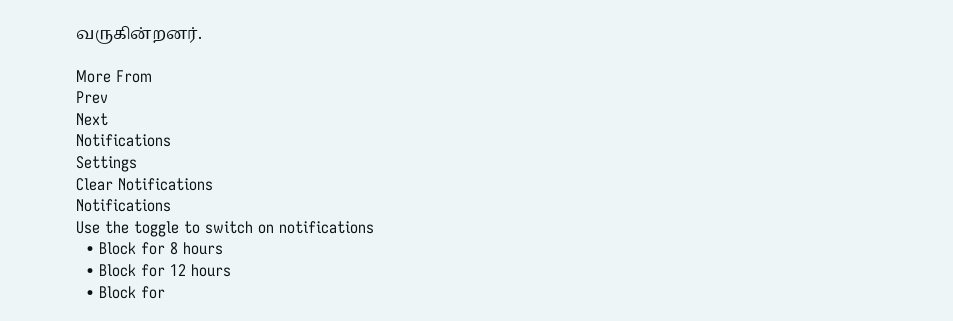வருகின்றனர்.

More From
Prev
Next
Notifications
Settings
Clear Notifications
Notifications
Use the toggle to switch on notifications
  • Block for 8 hours
  • Block for 12 hours
  • Block for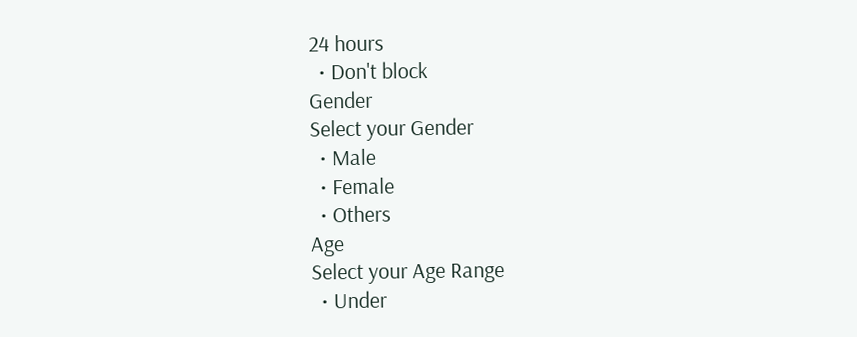24 hours
  • Don't block
Gender
Select your Gender
  • Male
  • Female
  • Others
Age
Select your Age Range
  • Under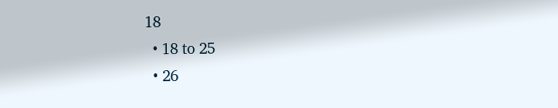18
  • 18 to 25
  • 26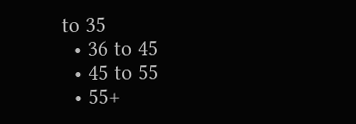to 35
  • 36 to 45
  • 45 to 55
  • 55+